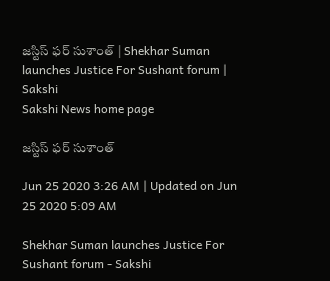జస్టిస్‌ ఫర్‌ సుశాంత్‌ | Shekhar Suman launches Justice For Sushant forum | Sakshi
Sakshi News home page

జస్టిస్‌ ఫర్‌ సుశాంత్‌

Jun 25 2020 3:26 AM | Updated on Jun 25 2020 5:09 AM

Shekhar Suman launches Justice For Sushant forum - Sakshi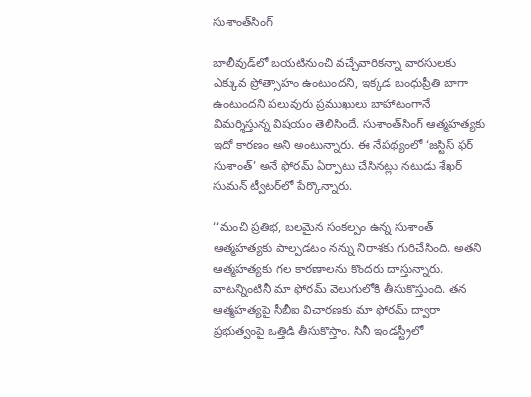సుశాంత్‌సింగ్

బాలీవుడ్‌లో బయటినుంచి వచ్చేవారికన్నా వారసులకు ఎక్కువ ప్రోత్సాహం ఉంటుందని, ఇక్కడ బంధుప్రీతి బాగా ఉంటుందని పలువురు ప్రముఖులు బాహాటంగానే విమర్శిస్తున్న విషయం తెలిసిందే. సుశాంత్‌సింగ్‌ ఆత్మహత్యకు ఇదో కారణం అని అంటున్నారు. ఈ నేపథ్యంలో ‘జస్టిస్‌ ఫర్‌ సుశాంత్‌’ అనే ఫోరమ్‌ ఏర్పాటు చేసినట్లు నటుడు శేఖర్‌ సుమన్‌ ట్వీటర్‌లో పేర్కొన్నారు.

‘‘మంచి ప్రతిభ, బలమైన సంకల్పం ఉన్న సుశాంత్‌ ఆత్మహత్యకు పాల్పడటం నన్ను నిరాశకు గురిచేసింది. అతని ఆత్మహత్యకు గల కారణాలను కొందరు దాస్తున్నారు. వాటన్నింటినీ మా ఫోరమ్‌ వెలుగులోకి తీసుకొస్తుంది. తన ఆత్మహత్యపై సీబీఐ విచారణకు మా ఫోరమ్‌ ద్వారా ప్రభుత్వంపై ఒత్తిడి తీసుకొస్తాం. సినీ ఇండస్ట్రీలో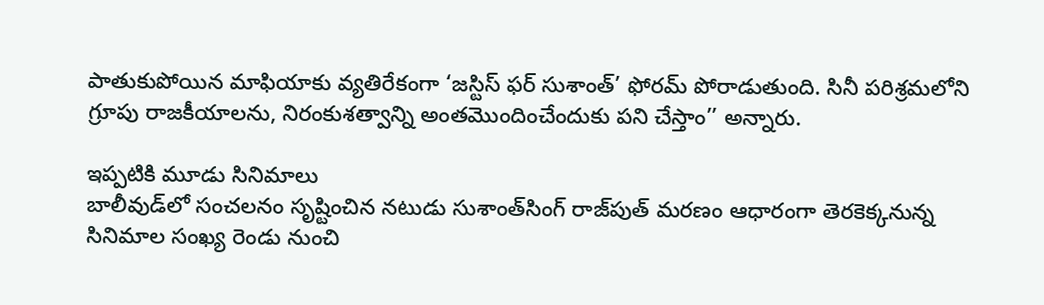పాతుకుపోయిన మాఫియాకు వ్యతిరేకంగా ‘జస్టిస్‌ ఫర్‌ సుశాంత్‌’ ఫోరమ్‌ పోరాడుతుంది. సినీ పరిశ్రమలోని గ్రూపు రాజకీయాలను, నిరంకుశత్వాన్ని అంతమొందించేందుకు పని చేస్తాం’’ అన్నారు.

ఇప్పటికి మూడు సినిమాలు
బాలీవుడ్‌లో సంచలనం సృష్టించిన నటుడు సుశాంత్‌సింగ్‌ రాజ్‌పుత్‌ మరణం ఆధారంగా తెరకెక్కనున్న సినిమాల సంఖ్య రెండు నుంచి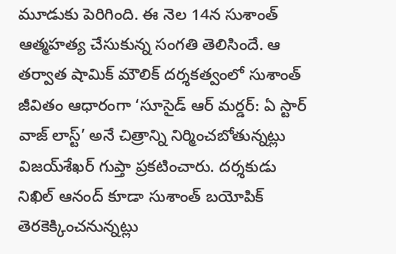మూడుకు పెరిగింది. ఈ నెల 14న సుశాంత్‌ ఆత్మహత్య చేసుకున్న సంగతి తెలిసిందే. ఆ తర్వాత షామిక్‌ మౌలిక్‌ దర్శకత్వంలో సుశాంత్‌ జీవితం ఆధారంగా ‘సూసైడ్‌ ఆర్‌ మర్డర్‌: ఏ స్టార్‌ వాజ్‌ లాస్ట్‌’ అనే చిత్రాన్ని నిర్మించబోతున్నట్లు విజయ్‌శేఖర్‌ గుప్తా ప్రకటించారు. దర్శకుడు నిఖిల్‌ ఆనంద్‌ కూడా సుశాంత్‌ బయోపిక్‌ తెరకెక్కించనున్నట్లు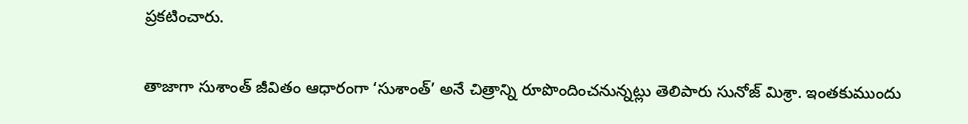ప్రకటించారు.

తాజాగా సుశాంత్‌ జీవితం ఆధారంగా ‘సుశాంత్‌’ అనే చిత్రాన్ని రూపొందించనున్నట్లు తెలిపారు సునోజ్‌ మిశ్రా. ఇంతకుముందు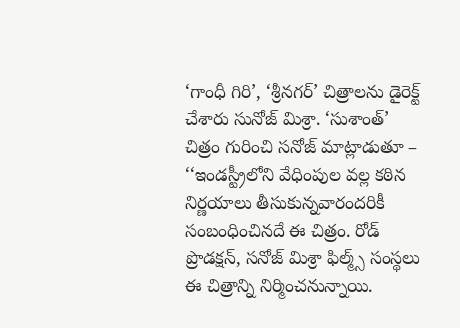‘గాంధీ గిరి’, ‘శ్రీనగర్‌’ చిత్రాలను డైరెక్ట్‌ చేశారు సునోజ్‌ మిశ్రా. ‘సుశాంత్‌’ చిత్రం గురించి సనోజ్‌ మాట్లాడుతూ – ‘‘ఇండస్ట్రీలోని వేధింపుల వల్ల కఠిన నిర్ణయాలు తీసుకున్నవారందరికీ సంబంధించినదే ఈ చిత్రం. రోడ్‌ ప్రొడక్షన్, సనోజ్‌ మిశ్రా ఫిల్మ్స్‌ సంస్థలు ఈ చిత్రాన్ని నిర్మించనున్నాయి.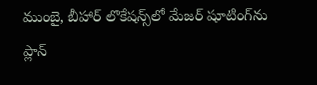ముంబై, బీహార్‌ లొకేషన్స్‌లో మేజర్‌ షూటింగ్‌ను ప్లాన్‌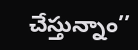చేస్తున్నాం’’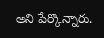అని పేర్కొన్నారు.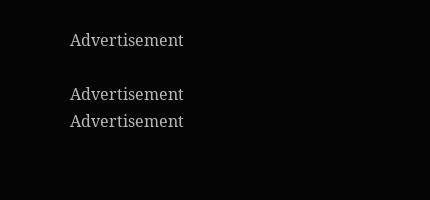Advertisement

Advertisement
Advertisement